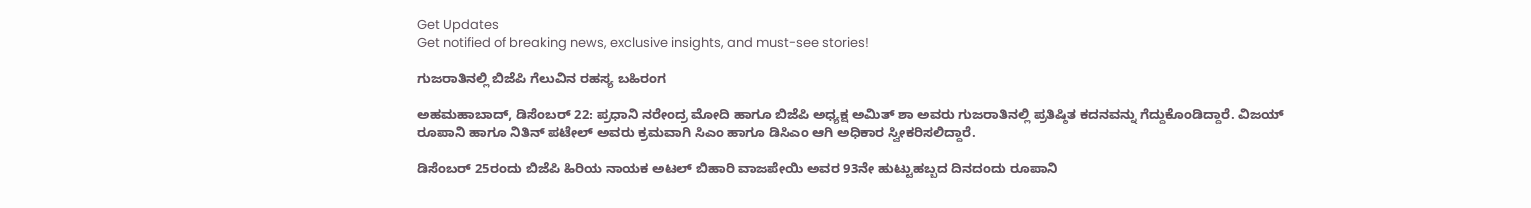Get Updates
Get notified of breaking news, exclusive insights, and must-see stories!

ಗುಜರಾತಿನಲ್ಲಿ ಬಿಜೆಪಿ ಗೆಲುವಿನ ರಹಸ್ಯ ಬಹಿರಂಗ

ಅಹಮಹಾಬಾದ್, ಡಿಸೆಂಬರ್ 22: ಪ್ರಧಾನಿ ನರೇಂದ್ರ ಮೋದಿ ಹಾಗೂ ಬಿಜೆಪಿ ಅಧ್ಯಕ್ಷ ಅಮಿತ್ ಶಾ ಅವರು ಗುಜರಾತಿನಲ್ಲಿ ಪ್ರತಿಷ್ಠಿತ ಕದನವನ್ನು ಗೆದ್ದುಕೊಂಡಿದ್ದಾರೆ. ವಿಜಯ್ ರೂಪಾನಿ ಹಾಗೂ ನಿತಿನ್ ಪಟೇಲ್ ಅವರು ಕ್ರಮವಾಗಿ ಸಿಎಂ ಹಾಗೂ ಡಿಸಿಎಂ ಆಗಿ ಅಧಿಕಾರ ಸ್ವೀಕರಿಸಲಿದ್ದಾರೆ.

ಡಿಸೆಂಬರ್ 25ರಂದು ಬಿಜೆಪಿ ಹಿರಿಯ ನಾಯಕ ಅಟಲ್ ಬಿಹಾರಿ ವಾಜಪೇಯಿ ಅವರ 93ನೇ ಹುಟ್ಟುಹಬ್ಬದ ದಿನದಂದು ರೂಪಾನಿ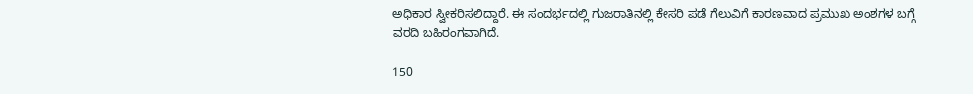ಅಧಿಕಾರ ಸ್ವೀಕರಿಸಲಿದ್ದಾರೆ. ಈ ಸಂದರ್ಭದಲ್ಲಿ ಗುಜರಾತಿನಲ್ಲಿ ಕೇಸರಿ ಪಡೆ ಗೆಲುವಿಗೆ ಕಾರಣವಾದ ಪ್ರಮುಖ ಅಂಶಗಳ ಬಗ್ಗೆ ವರದಿ ಬಹಿರಂಗವಾಗಿದೆ.

150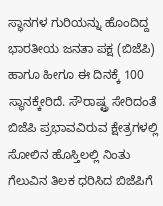ಸ್ಥಾನಗಳ ಗುರಿಯನ್ನು ಹೊಂದಿದ್ದ ಭಾರತೀಯ ಜನತಾ ಪಕ್ಷ (ಬಿಜೆಪಿ) ಹಾಗೂ ಹೀಗೂ ಈ ದಿನಕ್ಕೆ 100 ಸ್ಥಾನಕ್ಕೇರಿದೆ. ಸೌರಾಷ್ಟ್ರ ಸೇರಿದಂತೆ ಬಿಜೆಪಿ ಪ್ರಭಾವವಿರುವ ಕ್ಷೇತ್ರಗಳಲ್ಲಿ ಸೋಲಿನ ಹೊಸ್ತಿಲಲ್ಲಿ ನಿಂತು ಗೆಲುವಿನ ತಿಲಕ ಧರಿಸಿದ ಬಿಜೆಪಿಗೆ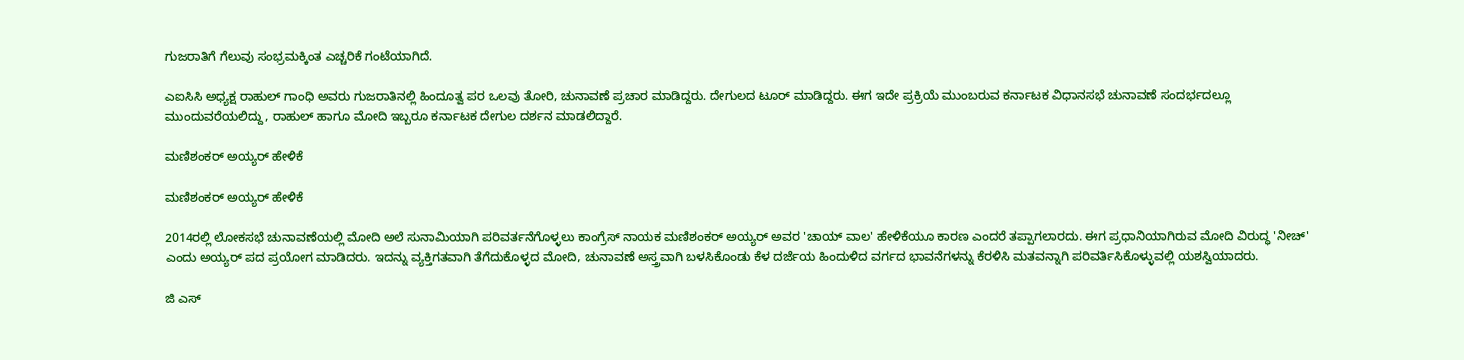ಗುಜರಾತಿಗೆ ಗೆಲುವು ಸಂಭ್ರಮಕ್ಕಿಂತ ಎಚ್ಚರಿಕೆ ಗಂಟೆಯಾಗಿದೆ.

ಎಐಸಿಸಿ ಅಧ್ಯಕ್ಷ ರಾಹುಲ್ ಗಾಂಧಿ ಅವರು ಗುಜರಾತಿನಲ್ಲಿ ಹಿಂದೂತ್ವ ಪರ ಒಲವು ತೋರಿ, ಚುನಾವಣೆ ಪ್ರಚಾರ ಮಾಡಿದ್ದರು. ದೇಗುಲದ ಟೂರ್ ಮಾಡಿದ್ದರು. ಈಗ ಇದೇ ಪ್ರಕ್ರಿಯೆ ಮುಂಬರುವ ಕರ್ನಾಟಕ ವಿಧಾನಸಭೆ ಚುನಾವಣೆ ಸಂದರ್ಭದಲ್ಲೂ ಮುಂದುವರೆಯಲಿದ್ದು, ರಾಹುಲ್ ಹಾಗೂ ಮೋದಿ ಇಬ್ಬರೂ ಕರ್ನಾಟಕ ದೇಗುಲ ದರ್ಶನ ಮಾಡಲಿದ್ದಾರೆ.

ಮಣಿಶಂಕರ್ ಅಯ್ಯರ್ ಹೇಳಿಕೆ

ಮಣಿಶಂಕರ್ ಅಯ್ಯರ್ ಹೇಳಿಕೆ

2014ರಲ್ಲಿ ಲೋಕಸಭೆ ಚುನಾವಣೆಯಲ್ಲಿ ಮೋದಿ ಅಲೆ ಸುನಾಮಿಯಾಗಿ ಪರಿವರ್ತನೆಗೊಳ್ಳಲು ಕಾಂಗ್ರೆಸ್ ನಾಯಕ ಮಣಿಶಂಕರ್ ಅಯ್ಯರ್ ಅವರ 'ಚಾಯ್ ವಾಲ' ಹೇಳಿಕೆಯೂ ಕಾರಣ ಎಂದರೆ ತಪ್ಪಾಗಲಾರದು. ಈಗ ಪ್ರಧಾನಿಯಾಗಿರುವ ಮೋದಿ ವಿರುದ್ಧ 'ನೀಚ್' ಎಂದು ಅಯ್ಯರ್ ಪದ ಪ್ರಯೋಗ ಮಾಡಿದರು. ಇದನ್ನು ವ್ಯಕ್ತಿಗತವಾಗಿ ತೆಗೆದುಕೊಳ್ಳದ ಮೋದಿ, ಚುನಾವಣೆ ಅಸ್ತ್ರವಾಗಿ ಬಳಸಿಕೊಂಡು ಕೆಳ ದರ್ಜೆಯ ಹಿಂದುಳಿದ ವರ್ಗದ ಭಾವನೆಗಳನ್ನು ಕೆರಳಿಸಿ ಮತವನ್ನಾಗಿ ಪರಿವರ್ತಿಸಿಕೊಳ್ಳುವಲ್ಲಿ ಯಶಸ್ವಿಯಾದರು.

ಜಿ ಎಸ್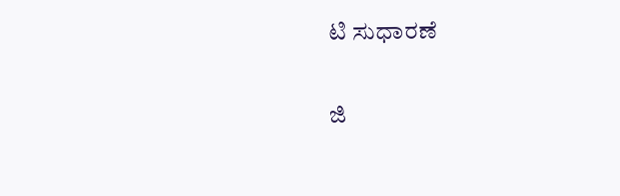ಟಿ ಸುಧಾರಣೆ

ಜಿ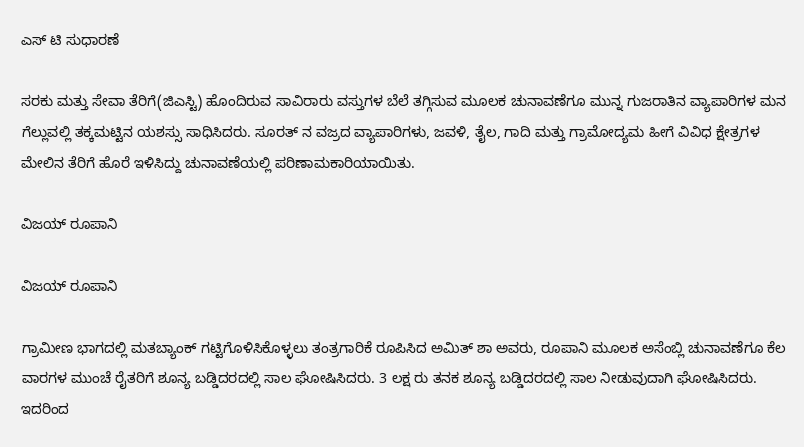ಎಸ್ ಟಿ ಸುಧಾರಣೆ

ಸರಕು ಮತ್ತು ಸೇವಾ ತೆರಿಗೆ(ಜಿಎಸ್ಟಿ) ಹೊಂದಿರುವ ಸಾವಿರಾರು ವಸ್ತುಗಳ ಬೆಲೆ ತಗ್ಗಿಸುವ ಮೂಲಕ ಚುನಾವಣೆಗೂ ಮುನ್ನ ಗುಜರಾತಿನ ವ್ಯಾಪಾರಿಗಳ ಮನ ಗೆಲ್ಲುವಲ್ಲಿ ತಕ್ಕಮಟ್ಟಿನ ಯಶಸ್ಸು ಸಾಧಿಸಿದರು. ಸೂರತ್ ನ ವಜ್ರದ ವ್ಯಾಪಾರಿಗಳು, ಜವಳಿ, ತೈಲ, ಗಾದಿ ಮತ್ತು ಗ್ರಾಮೋದ್ಯಮ ಹೀಗೆ ವಿವಿಧ ಕ್ಷೇತ್ರಗಳ ಮೇಲಿನ ತೆರಿಗೆ ಹೊರೆ ಇಳಿಸಿದ್ದು ಚುನಾವಣೆಯಲ್ಲಿ ಪರಿಣಾಮಕಾರಿಯಾಯಿತು.

ವಿಜಯ್ ರೂಪಾನಿ

ವಿಜಯ್ ರೂಪಾನಿ

ಗ್ರಾಮೀಣ ಭಾಗದಲ್ಲಿ ಮತಬ್ಯಾಂಕ್ ಗಟ್ಟಿಗೊಳಿಸಿಕೊಳ್ಳಲು ತಂತ್ರಗಾರಿಕೆ ರೂಪಿಸಿದ ಅಮಿತ್ ಶಾ ಅವರು, ರೂಪಾನಿ ಮೂಲಕ ಅಸೆಂಬ್ಲಿ ಚುನಾವಣೆಗೂ ಕೆಲ ವಾರಗಳ ಮುಂಚೆ ರೈತರಿಗೆ ಶೂನ್ಯ ಬಡ್ಡಿದರದಲ್ಲಿ ಸಾಲ ಘೋಷಿಸಿದರು. 3 ಲಕ್ಷ ರು ತನಕ ಶೂನ್ಯ ಬಡ್ಡಿದರದಲ್ಲಿ ಸಾಲ ನೀಡುವುದಾಗಿ ಘೋಷಿಸಿದರು. ಇದರಿಂದ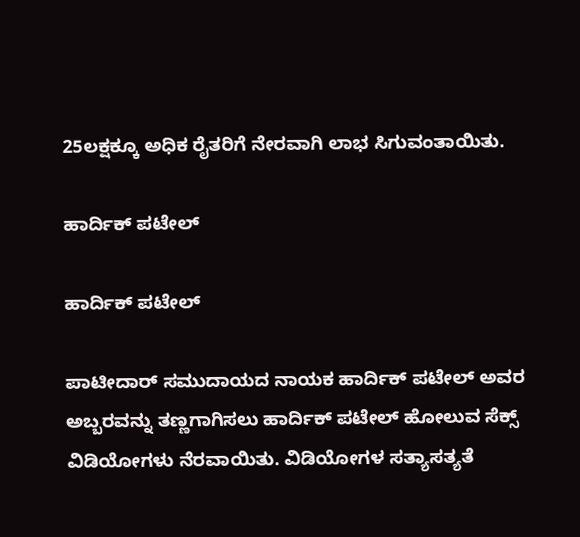25ಲಕ್ಷಕ್ಕೂ ಅಧಿಕ ರೈತರಿಗೆ ನೇರವಾಗಿ ಲಾಭ ಸಿಗುವಂತಾಯಿತು.

ಹಾರ್ದಿಕ್ ಪಟೇಲ್

ಹಾರ್ದಿಕ್ ಪಟೇಲ್

ಪಾಟೀದಾರ್ ಸಮುದಾಯದ ನಾಯಕ ಹಾರ್ದಿಕ್ ಪಟೇಲ್ ಅವರ ಅಬ್ಬರವನ್ನು ತಣ್ಣಗಾಗಿಸಲು ಹಾರ್ದಿಕ್ ಪಟೇಲ್ ಹೋಲುವ ಸೆಕ್ಸ್ ವಿಡಿಯೋಗಳು ನೆರವಾಯಿತು. ವಿಡಿಯೋಗಳ ಸತ್ಯಾಸತ್ಯತೆ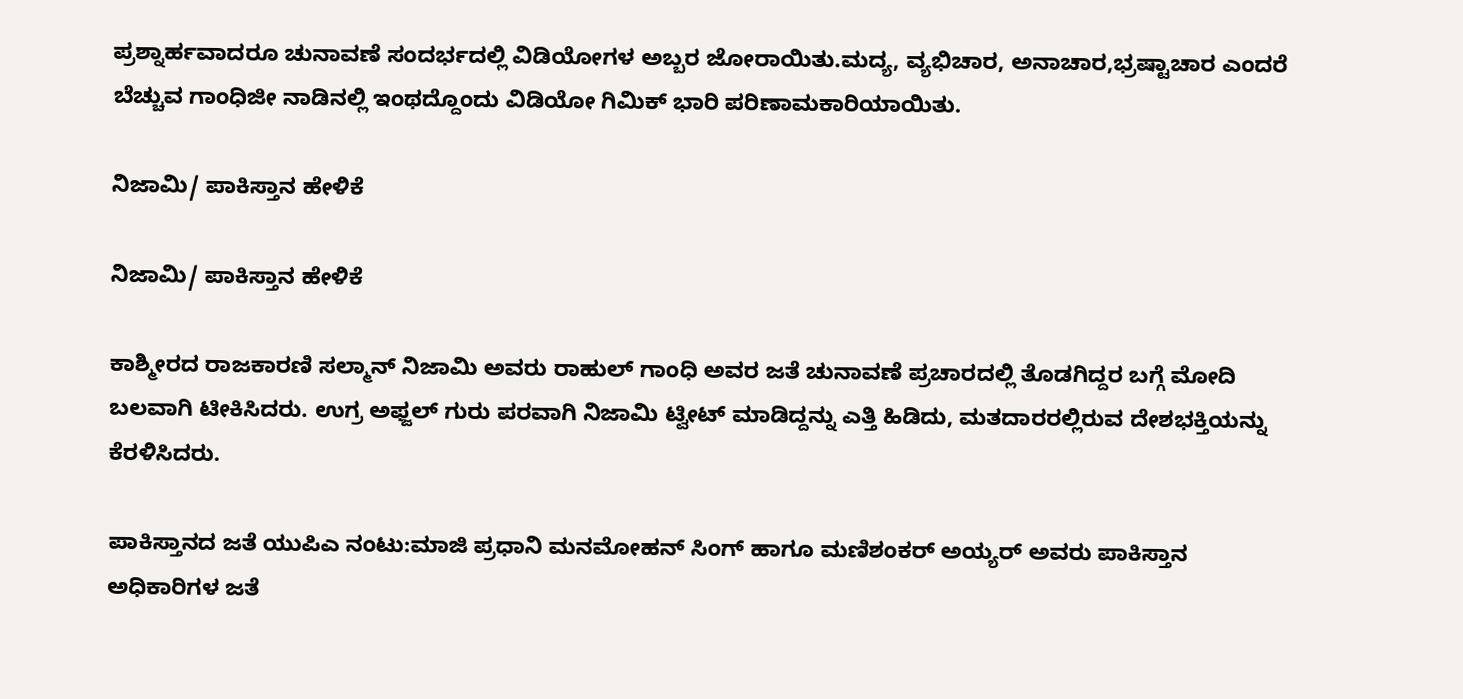ಪ್ರಶ್ನಾರ್ಹವಾದರೂ ಚುನಾವಣೆ ಸಂದರ್ಭದಲ್ಲಿ ವಿಡಿಯೋಗಳ ಅಬ್ಬರ ಜೋರಾಯಿತು.ಮದ್ಯ, ವ್ಯಭಿಚಾರ, ಅನಾಚಾರ,ಭ್ರಷ್ಟಾಚಾರ ಎಂದರೆ ಬೆಚ್ಚುವ ಗಾಂಧಿಜೀ ನಾಡಿನಲ್ಲಿ ಇಂಥದ್ದೊಂದು ವಿಡಿಯೋ ಗಿಮಿಕ್ ಭಾರಿ ಪರಿಣಾಮಕಾರಿಯಾಯಿತು.

ನಿಜಾಮಿ/ ಪಾಕಿಸ್ತಾನ ಹೇಳಿಕೆ

ನಿಜಾಮಿ/ ಪಾಕಿಸ್ತಾನ ಹೇಳಿಕೆ

ಕಾಶ್ಮೀರದ ರಾಜಕಾರಣಿ ಸಲ್ಮಾನ್ ನಿಜಾಮಿ ಅವರು ರಾಹುಲ್ ಗಾಂಧಿ ಅವರ ಜತೆ ಚುನಾವಣೆ ಪ್ರಚಾರದಲ್ಲಿ ತೊಡಗಿದ್ದರ ಬಗ್ಗೆ ಮೋದಿ ಬಲವಾಗಿ ಟೀಕಿಸಿದರು. ಉಗ್ರ ಅಫ್ಜಲ್ ಗುರು ಪರವಾಗಿ ನಿಜಾಮಿ ಟ್ವೀಟ್ ಮಾಡಿದ್ದನ್ನು ಎತ್ತಿ ಹಿಡಿದು, ಮತದಾರರಲ್ಲಿರುವ ದೇಶಭಕ್ತಿಯನ್ನು ಕೆರಳಿಸಿದರು.

ಪಾಕಿಸ್ತಾನದ ಜತೆ ಯುಪಿಎ ನಂಟು:ಮಾಜಿ ಪ್ರಧಾನಿ ಮನಮೋಹನ್ ಸಿಂಗ್ ಹಾಗೂ ಮಣಿಶಂಕರ್ ಅಯ್ಯರ್ ಅವರು ಪಾಕಿಸ್ತಾನ ಅಧಿಕಾರಿಗಳ ಜತೆ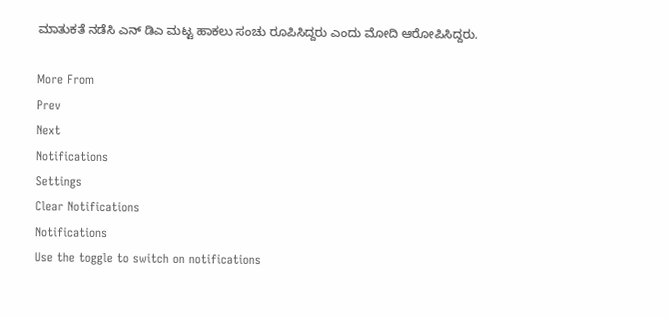ಮಾತುಕತೆ ನಡೆಸಿ ಎನ್ ಡಿಎ ಮಟ್ಟ ಹಾಕಲು ಸಂಚು ರೂಪಿಸಿದ್ದರು ಎಂದು ಮೋದಿ ಆರೋಪಿಸಿದ್ದರು.

More From
Prev
Next
Notifications
Settings
Clear Notifications
Notifications
Use the toggle to switch on notifications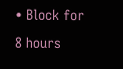• Block for 8 hours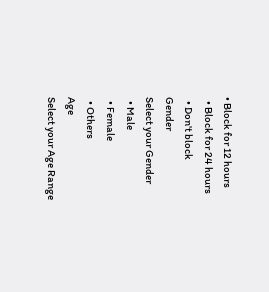• Block for 12 hours
  • Block for 24 hours
  • Don't block
Gender
Select your Gender
  • Male
  • Female
  • Others
Age
Select your Age Range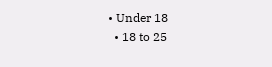• Under 18
  • 18 to 25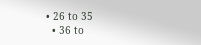• 26 to 35
  • 36 to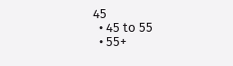45
  • 45 to 55
  • 55+